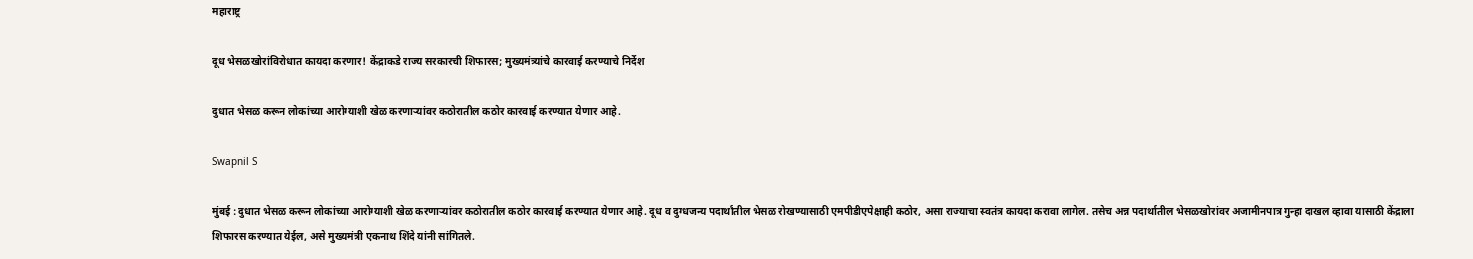महाराष्ट्र

दूध भेसळखोरांविरोधात कायदा करणार! केंद्राकडे राज्य सरकारची शिफारस; मुख्यमंत्र्यांचे कारवाई करण्याचे निर्देश

दुधात भेसळ करून लोकांच्या आरोग्याशी खेळ करणाऱ्यांवर कठोरातील कठोर कारवाई करण्यात येणार आहे.

Swapnil S

मुंबई : दुधात भेसळ करून लोकांच्या आरोग्याशी खेळ करणाऱ्यांवर कठोरातील कठोर कारवाई करण्यात येणार आहे. दूध व दुग्धजन्य पदार्थांतील भेसळ रोखण्यासाठी एमपीडीएपेक्षाही कठोर, असा राज्याचा स्वतंत्र कायदा करावा लागेल. तसेच अन्न पदार्थातील भेसळखोरांवर अजामीनपात्र गुन्हा दाखल व्हावा यासाठी केंद्राला शिफारस करण्यात येईल, असे मुख्यमंत्री एकनाथ शिंदे यांनी सांगितले.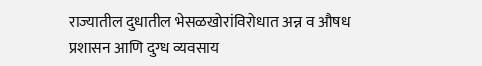राज्यातील दुधातील भेसळखोरांविरोधात अन्न व औषध प्रशासन आणि दुग्ध व्यवसाय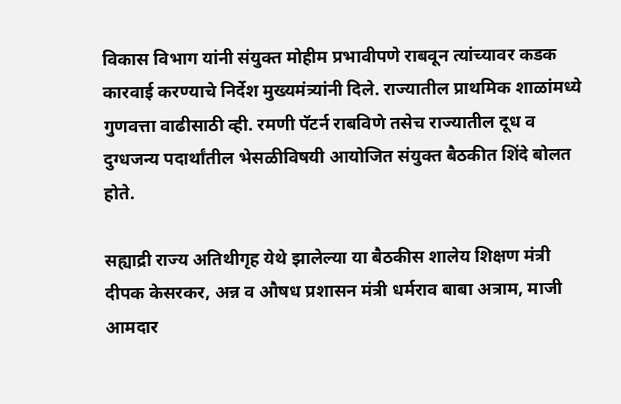विकास विभाग यांनी संयुक्त मोहीम प्रभावीपणे राबवून त्यांच्यावर कडक कारवाई करण्याचे निर्देश मुख्यमंत्र्यांनी दिले. राज्यातील प्राथमिक शाळांमध्ये गुणवत्ता वाढीसाठी व्ही. रमणी पॅटर्न राबविणे तसेच राज्यातील दूध व दुग्धजन्य पदार्थांतील भेसळीविषयी आयोजित संयुक्त बैठकीत शिंदे बोलत होते.

सह्याद्री राज्य अतिथीगृह येथे झालेल्या या बैठकीस शालेय शिक्षण मंत्री दीपक केसरकर, अन्न व औषध प्रशासन मंत्री धर्मराव बाबा अत्राम, माजी आमदार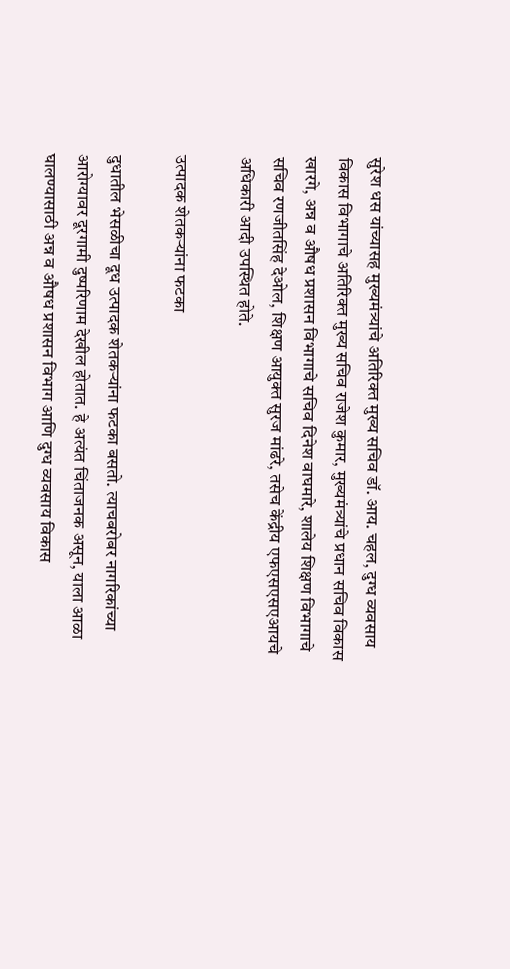सुरेश धस यांच्यासह मुख्यमंत्र्यांचे अतिरिक्त मुख्य सचिव डॉ. आय. चहल, दुग्ध व्यवसाय विकास विभागाचे अतिरिक्त मुख्य सचिव राजेश कुमार, मुख्यमंत्र्यांचे प्रधान सचिव विकास खारगे, अन्न व औषध प्रशासन विभागाचे सचिव दिनेश वाघमारे, शालेय शिक्षण विभागाचे सचिव रणजीतसिंह देओल, शिक्षण आयुक्त सुरज मांढरे, तसेच केंद्रीय एफएसएसएआयचे अधिकारी आदी उपस्थित होते.

उत्पादक शेतकऱ्यांना फटका

दुधातील भेसळीचा दूध उत्पादक शेतकऱ्यांना फटका बसतो. त्याचबरोबर नागरिकांच्या आरोग्यावर दूरगामी दुष्परिणाम देखील होतात. हे अत्यंत चिंताजनक असून, याला आळा घालण्यासाठी अन्न व औषध प्रशासन विभाग आणि दुग्ध व्यवसाय विकास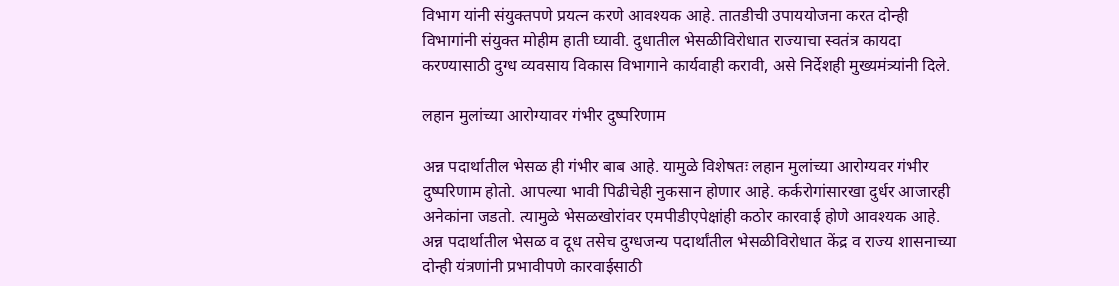विभाग यांनी संयुक्तपणे प्रयत्न करणे आवश्यक आहे. तातडीची उपाययोजना करत दोन्ही विभागांनी संयुक्त मोहीम हाती घ्यावी. दुधातील भेसळीविरोधात राज्याचा स्वतंत्र कायदा करण्यासाठी दुग्ध व्यवसाय विकास विभागाने कार्यवाही करावी, असे निर्देशही मुख्यमंत्र्यांनी दिले.

लहान मुलांच्या आरोग्यावर गंभीर दुष्परिणाम

अन्न पदार्थातील भेसळ ही गंभीर बाब आहे. यामुळे विशेषतः लहान मुलांच्या आरोग्यवर गंभीर दुष्परिणाम होतो. आपल्या भावी पिढीचेही नुकसान होणार आहे. कर्करोगांसारखा दुर्धर आजारही अनेकांना जडतो. त्यामुळे भेसळखोरांवर एमपीडीएपेक्षांही कठोर कारवाई होणे आवश्यक आहे. अन्न पदार्थातील भेसळ व दूध तसेच दुग्धजन्य पदार्थांतील भेसळीविरोधात केंद्र व राज्य शासनाच्या दोन्ही यंत्रणांनी प्रभावीपणे कारवाईसाठी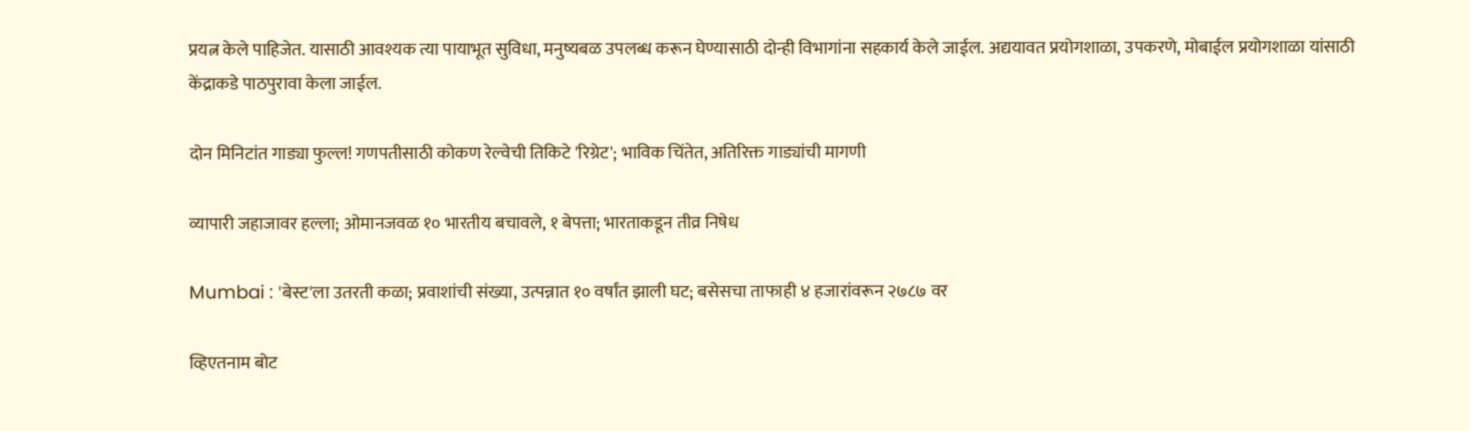प्रयत्न केले पाहिजेत. यासाठी आवश्यक त्या पायाभूत सुविधा, मनुष्यबळ उपलब्ध करून घेण्यासाठी दोन्ही विभागांना सहकार्य केले जाईल. अद्ययावत प्रयोगशाळा, उपकरणे, मोबाईल प्रयोगशाळा यांसाठी केंद्राकडे पाठपुरावा केला जाईल.

दोन मिनिटांत गाड्या फुल्ल! गणपतीसाठी कोकण रेल्वेची तिकिटे 'रिग्रेट'; भाविक चिंतेत, अतिरिक्त गाड्यांची मागणी

व्यापारी जहाजावर हल्ला; ओमानजवळ १० भारतीय बचावले, १ बेपत्ता; भारताकडून तीव्र निषेध

Mumbai : 'बेस्ट'ला उतरती कळा; प्रवाशांची संख्या, उत्पन्नात १० वर्षांत झाली घट; बसेसचा ताफाही ४ हजारांवरून २७८७ वर

व्हिएतनाम बोट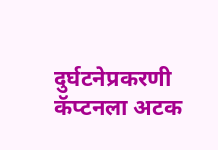दुर्घटनेप्रकरणी कॅप्टनला अटक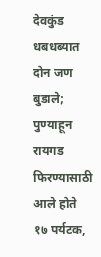देवकुंड धबधब्यात दोन जण बुडाले; पुण्याहून रायगड फिरण्यासाठी आले होते १७ पर्यटक,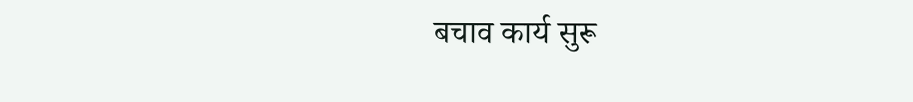बचाव कार्य सुरू